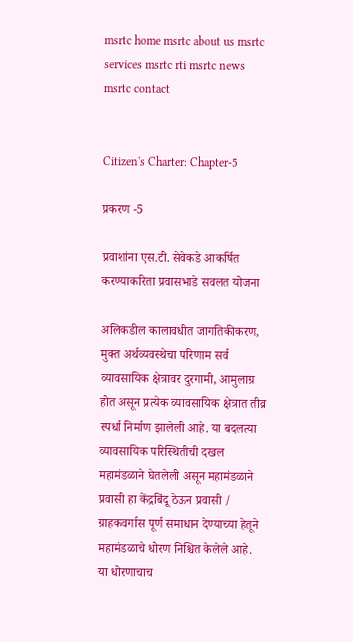msrtc home msrtc about us msrtc services msrtc rti msrtc news msrtc contact


Citizen's Charter: Chapter-5

प्रकरण -5

प्रवाशांना एस.टी. सेवेकडे आकर्षित करण्याकरिता प्रवासभाडे सवलत योजना

अलिकडील कालावधीत जागतिकीकरण, मुक्त अर्थव्यवस्थेचा परिणाम सर्व व्यावसायिक क्षेत्रावर दुरगामी, आमुलाग्र होत असून प्रत्येक व्यावसायिक क्षेत्रात तीव्र स्पर्धा निर्माण झालेली आहे. या बदलत्या व्यावसायिक परिस्थितीची दखल महामंडळाने घेतलेली असून महामंडळाने प्रवासी हा केंद्रबिंदू ठेऊन प्रवासी / ग्राहकवर्गास पूर्ण समाधान देण्याच्या हेतूने महामंडळाचे धोरण निश्चित केलेले आहे. या धोरणाचाच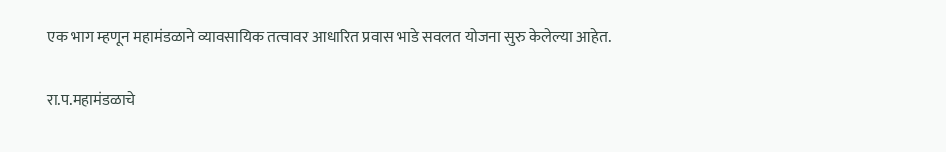एक भाग म्हणून महामंडळाने व्यावसायिक तत्वावर आधारित प्रवास भाडे सवलत योजना सुरु केलेल्या आहेत.

रा.प.महामंडळाचे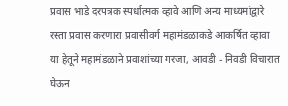प्रवास भाडे दरपत्रक स्पर्धात्मक व्हावे आणि अन्य माध्यमांद्वारे रस्ता प्रवास करणारा प्रवासीवर्ग महामंडळाकडे आकर्षित व्हावा या हेतूने महामंडळाने प्रवाशांच्या गरजा, आवडी - निवडी विचारात घेऊन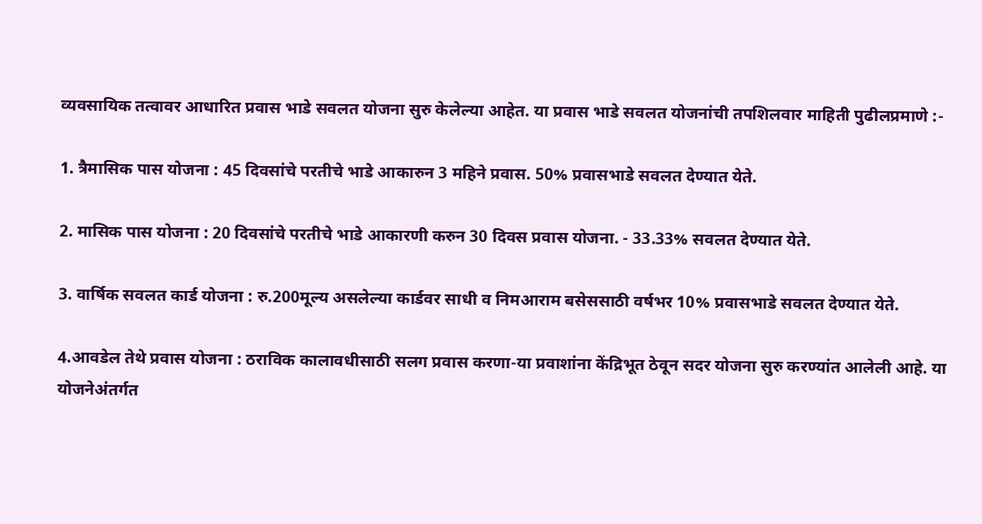व्यवसायिक तत्वावर आधारित प्रवास भाडे सवलत योजना सुरु केलेल्या आहेत. या प्रवास भाडे सवलत योजनांची तपशिलवार माहिती पुढीलप्रमाणे :-

1. त्रैमासिक पास योजना : 45 दिवसांचे परतीचे भाडे आकारुन 3 महिने प्रवास. 50% प्रवासभाडे सवलत देण्यात येते.

2. मासिक पास योजना : 20 दिवसांचे परतीचे भाडे आकारणी करुन 30 दिवस प्रवास योजना. - 33.33% सवलत देण्यात येते.

3. वार्षिक सवलत कार्ड योजना : रु.200मूल्य असलेल्या कार्डवर साधी व निमआराम बसेससाठी वर्षभर 10% प्रवासभाडे सवलत देण्यात येते.

4.आवडेल तेथे प्रवास योजना : ठराविक कालावधीसाठी सलग प्रवास करणा-या प्रवाशांना केंद्रिभूत ठेवून सदर योजना सुरु करण्यांत आलेली आहे. या योजनेअंतर्गत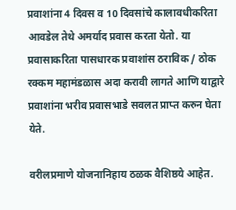प्रवाशांना 4 दिवस व 10 दिवसांचे कालावधीकरिता आवडेल तेथे अमर्याद प्रवास करता येतो. या प्रवासाकरिता पासधारक प्रवाशांस ठराविक / ठोक रक्कम महामंडळास अदा करावी लागते आणि याद्वारे प्रवाशांना भरीव प्रवासभाडे सवलत प्राप्त करुन घेता येते.

वरीलप्रमाणे योजनानिहाय ठळक वैशिष्ठये आहेत.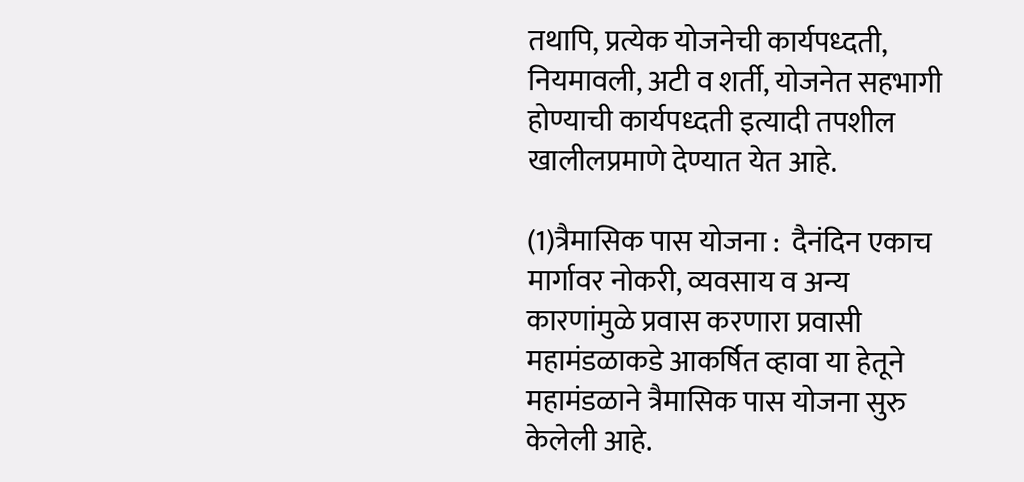तथापि, प्रत्येक योजनेची कार्यपध्दती, नियमावली, अटी व शर्ती, योजनेत सहभागी होण्याची कार्यपध्दती इत्यादी तपशील खालीलप्रमाणे देण्यात येत आहे.

(1)त्रैमासिक पास योजना :  दैनंदिन एकाच मार्गावर नोकरी, व्यवसाय व अन्य कारणांमुळे प्रवास करणारा प्रवासी महामंडळाकडे आकर्षित व्हावा या हेतूने महामंडळाने त्रैमासिक पास योजना सुरु केलेली आहे.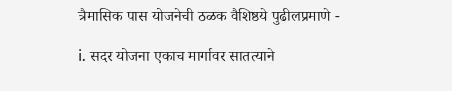त्रैमासिक पास योजनेची ठळक वैशिष्ठये पुढीलप्रमाणे -

i. सदर योजना एकाच मार्गावर सातत्याने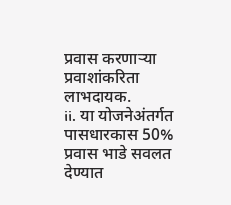प्रवास करणाऱ्या प्रवाशांकरिता लाभदायक.
ii. या योजनेअंतर्गत पासधारकास 50% प्रवास भाडे सवलत देण्यात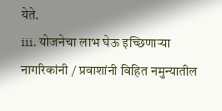येते.
iii. योजनेचा लाभ घेऊ इच्छिणाऱ्या नागरिकांनी / प्रवाशांनी विहित नमुन्यातील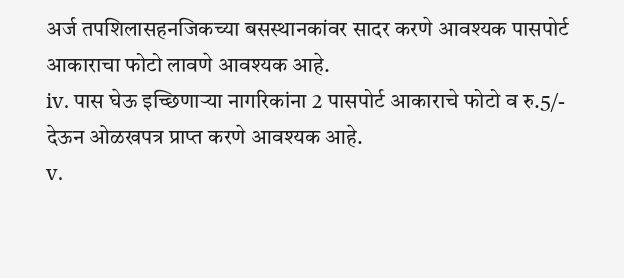अर्ज तपशिलासहनजिकच्या बसस्थानकांवर सादर करणे आवश्यक पासपोर्ट आकाराचा फोटो लावणे आवश्यक आहे.
iv. पास घेऊ इच्छिणाऱ्या नागरिकांना 2 पासपोर्ट आकाराचे फोटो व रु.5/- देऊन ओळखपत्र प्राप्त करणे आवश्यक आहे.
v.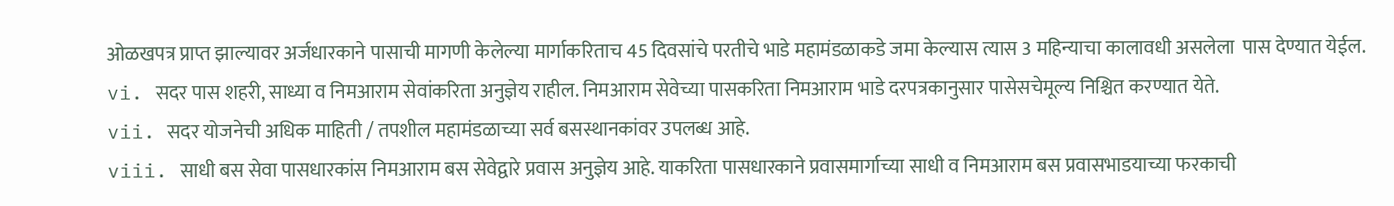ओळखपत्र प्राप्त झाल्यावर अर्जधारकाने पासाची मागणी केलेल्या मार्गाकरिताच 45 दिवसांचे परतीचे भाडे महामंडळाकडे जमा केल्यास त्यास 3 महिन्याचा कालावधी असलेला  पास देण्यात येईल.
vi. सदर पास शहरी, साध्या व निमआराम सेवांकरिता अनुज्ञेय राहील. निमआराम सेवेच्या पासकरिता निमआराम भाडे दरपत्रकानुसार पासेसचेमूल्य निश्चित करण्यात येते.
vii. सदर योजनेची अधिक माहिती / तपशील महामंडळाच्या सर्व बसस्थानकांवर उपलब्ध आहे.
viii. साधी बस सेवा पासधारकांस निमआराम बस सेवेद्वारे प्रवास अनुज्ञेय आहे. याकरिता पासधारकाने प्रवासमार्गाच्या साधी व निमआराम बस प्रवासभाडयाच्या फरकाची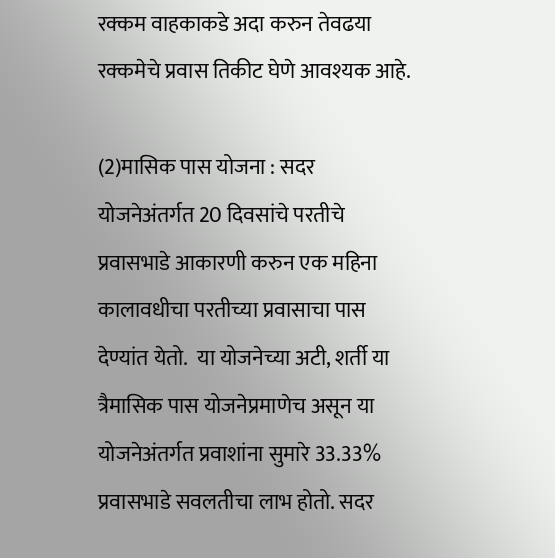रक्कम वाहकाकडे अदा करुन तेवढया रक्कमेचे प्रवास तिकीट घेणे आवश्यक आहे.

(2)मासिक पास योजना : सदर योजनेअंतर्गत 20 दिवसांचे परतीचे प्रवासभाडे आकारणी करुन एक महिना कालावधीचा परतीच्या प्रवासाचा पास देण्यांत येतो.  या योजनेच्या अटी, शर्ती या त्रैमासिक पास योजनेप्रमाणेच असून या योजनेअंतर्गत प्रवाशांना सुमारे 33.33% प्रवासभाडे सवलतीचा लाभ होतो. सदर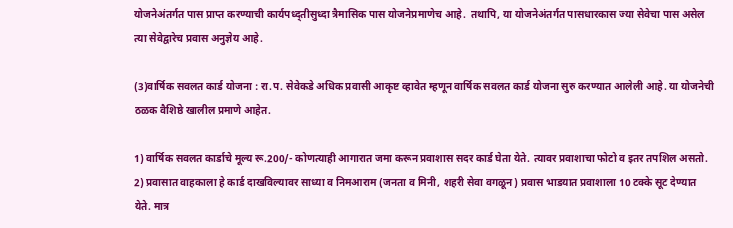योजनेअंतर्गत पास प्राप्त करण्याची कार्यपध्द्तीसुध्दा त्रैमासिक पास योजनेप्रमाणेच आहे.  तथापि, या योजनेअंतर्गत पासधारकास ज्या सेवेचा पास असेल त्या सेवेद्वारेच प्रवास अनुज्ञेय आहे.

(3)वार्षिक सवलत कार्ड योजना : रा.प. सेवेकडे अधिक प्रवासी आकृष्ट व्हावेत म्हणून वार्षिक सवलत कार्ड योजना सुरु करण्यात आलेली आहे. या योजनेची ठळक वैशिष्ठे खालील प्रमाणे आहेत.

1) वार्षिक सवलत कार्डाचे मूल्य रू.200/- कोणत्याही आगारात जमा करून प्रवाशास सदर कार्ड घेता येते. त्यावर प्रवाशाचा फोटो व इतर तपशिल असतो.
2) प्रवासात वाहकाला हे कार्ड दाखविल्यावर साध्या व निमआराम (जनता व मिनी, शहरी सेवा वगळून) प्रवास भाडयात प्रवाशाला 10 टक्के सूट देण्यात येते. मात्र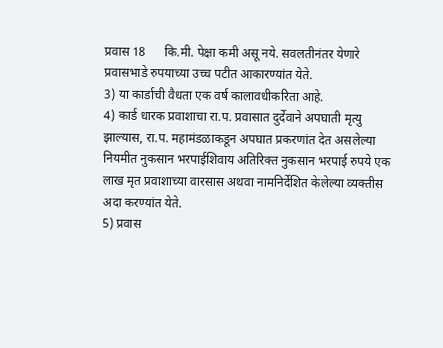प्रवास 18      कि.मी. पेक्षा कमी असू नये. सवलतीनंतर येणारे प्रवासभाडे रुपयाच्या उच्च पटीत आकारण्यांत येते.
3) या कार्डाची वैधता एक वर्ष कालावधीकरिता आहे.
4) कार्ड धारक प्रवाशाचा रा.प. प्रवासात दुर्देवाने अपघाती मृत्यु झाल्यास, रा.प. महामंडळाकडून अपघात प्रकरणांत देत असलेल्या नियमीत नुकसान भरपाईशिवाय अतिरिक्त नुकसान भरपाई रुपये एक लाख मृत प्रवाशाच्या वारसास अथवा नामनिर्देशित केलेल्या व्यक्तीस अदा करण्यांत येते.
5) प्रवास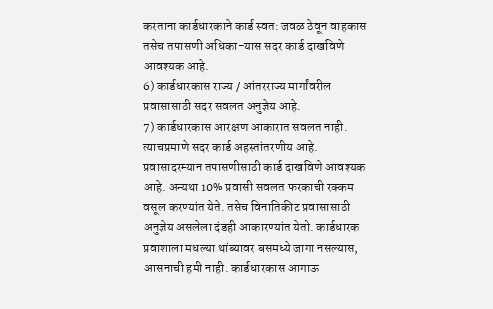करताना कार्डधारकाने कार्ड स्वत: जवळ ठेवून वाहकास तसेच तपासणी अधिका-यास सदर कार्ड दाखविणे आवश्यक आहे.
6) कार्डधारकास राज्य / आंतरराज्य मार्गांवरील प्रवासासाठी सदर सवलत अनुज्ञेय आहे.
7) कार्डधारकास आरक्षण आकारात सवलत नाही. त्याचप्रमाणे सदर कार्ड अहस्तांतरणीय आहे. प्रवासादरम्यान तपासणीसाठी कार्ड दाखविणे आवश्यक आहे. अन्यथा 10% प्रवासी सवलत फरकाची रक्कम वसूल करण्यांत येते. तसेच विनातिकीट प्रवासासाठी अनुज्ञेय असलेला दंडही आकारण्यांत येतो. कार्डधारक प्रवाशाला मधल्या थांब्यावर बसमध्ये जागा नसल्यास, आसनाची हमी नाही. कार्डधारकास आगाऊ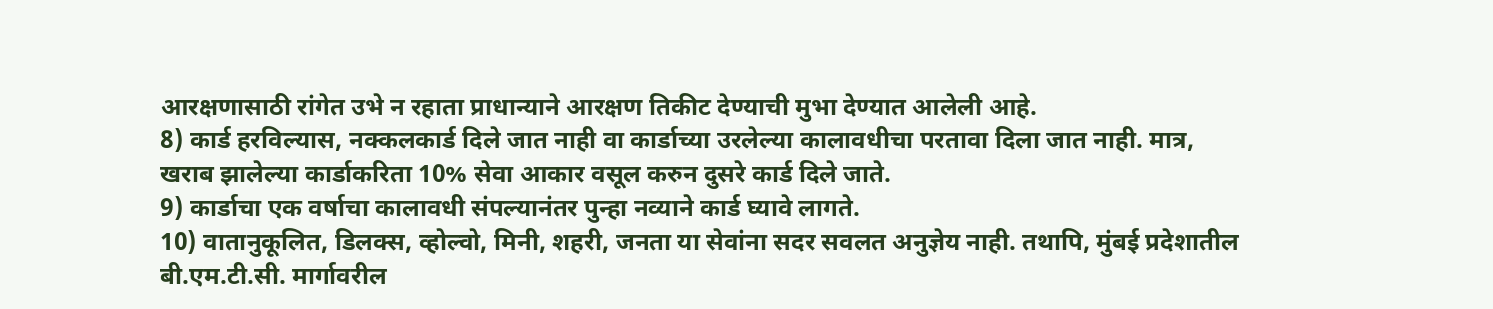आरक्षणासाठी रांगेत उभे न रहाता प्राधान्याने आरक्षण तिकीट देण्याची मुभा देण्यात आलेली आहे.
8) कार्ड हरविल्यास, नक्कलकार्ड दिले जात नाही वा कार्डाच्या उरलेल्या कालावधीचा परतावा दिला जात नाही. मात्र, खराब झालेल्या कार्डाकरिता 10% सेवा आकार वसूल करुन दुसरे कार्ड दिले जाते.
9) कार्डाचा एक वर्षाचा कालावधी संपल्यानंतर पुन्हा नव्याने कार्ड घ्यावे लागते.
10) वातानुकूलित, डिलक्स, व्होल्वो, मिनी, शहरी, जनता या सेवांना सदर सवलत अनुज्ञेय नाही. तथापि, मुंबई प्रदेशातील बी.एम.टी.सी. मार्गावरील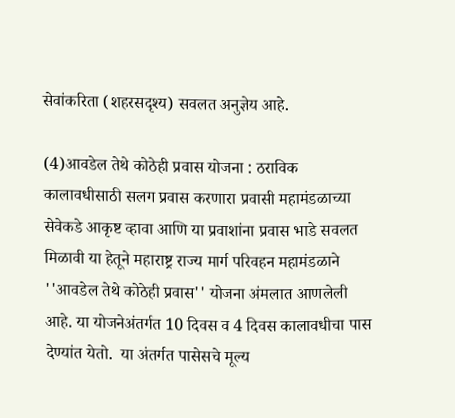सेवांकरिता (शहरसदृश्य) सवलत अनुज्ञेय आहे.

(4)आवडेल तेथे कोठेही प्रवास योजना : ठराविक कालावधीसाठी सलग प्रवास करणारा प्रवासी महामंडळाच्या सेवेकडे आकृष्ट व्हावा आणि या प्रवाशांना प्रवास भाडे सवलत मिळावी या हेतूने महाराष्ट्र राज्य मार्ग परिवहन महामंडळाने ''आवडेल तेथे कोठेही प्रवास'' योजना अंमलात आणलेली आहे. या योजनेअंतर्गत 10 दिवस व 4 दिवस कालावधीचा पास देण्यांत येतो.  या अंतर्गत पासेसचे मूल्य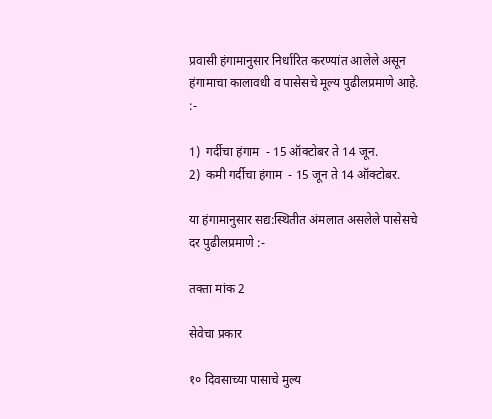प्रवासी हंगामानुसार निर्धारित करण्यांत आलेले असून हंगामाचा कालावधी व पासेसचे मूल्य पुढीलप्रमाणे आहे. :-

1)  गर्दीचा हंगाम  - 15 ऑक्टोबर ते 14 जून.
2)  कमी गर्दीचा हंगाम  - 15 जून ते 14 ऑक्टोबर.

या हंगामानुसार सद्य:स्थितीत अंमलात असलेले पासेसचे दर पुढीलप्रमाणे :-

तक्ता मांक 2

सेवेचा प्रकार

१० दिवसाच्या पासाचे मुल्य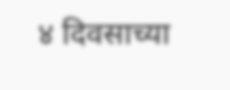४ दिवसाच्या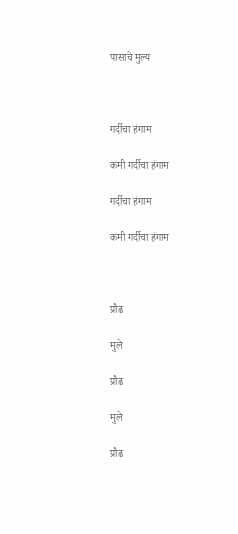पासाचे मुल्य



गर्दीचा हंगाम

कमी गर्दीचा हंगाम

गर्दीचा हंगाम

कमी गर्दीचा हंगाम



प्रौढ

मुले

प्रौढ

मुले

प्रौढ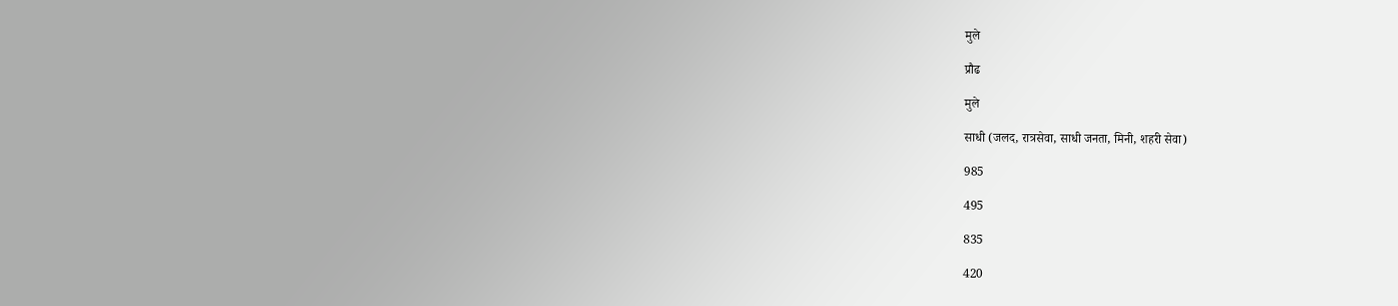मुले

प्रौढ

मुले

साधी (जलद, रात्रसेवा, साधी जनता, मिनी, शहरी सेवा)

985

495

835

420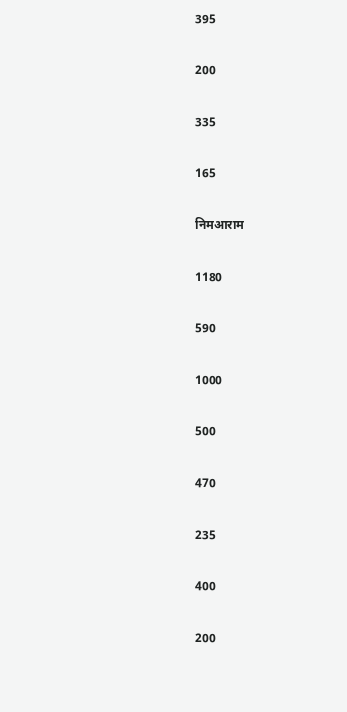395

200

335

165

निमआराम

1180

590

1000

500

470

235

400

200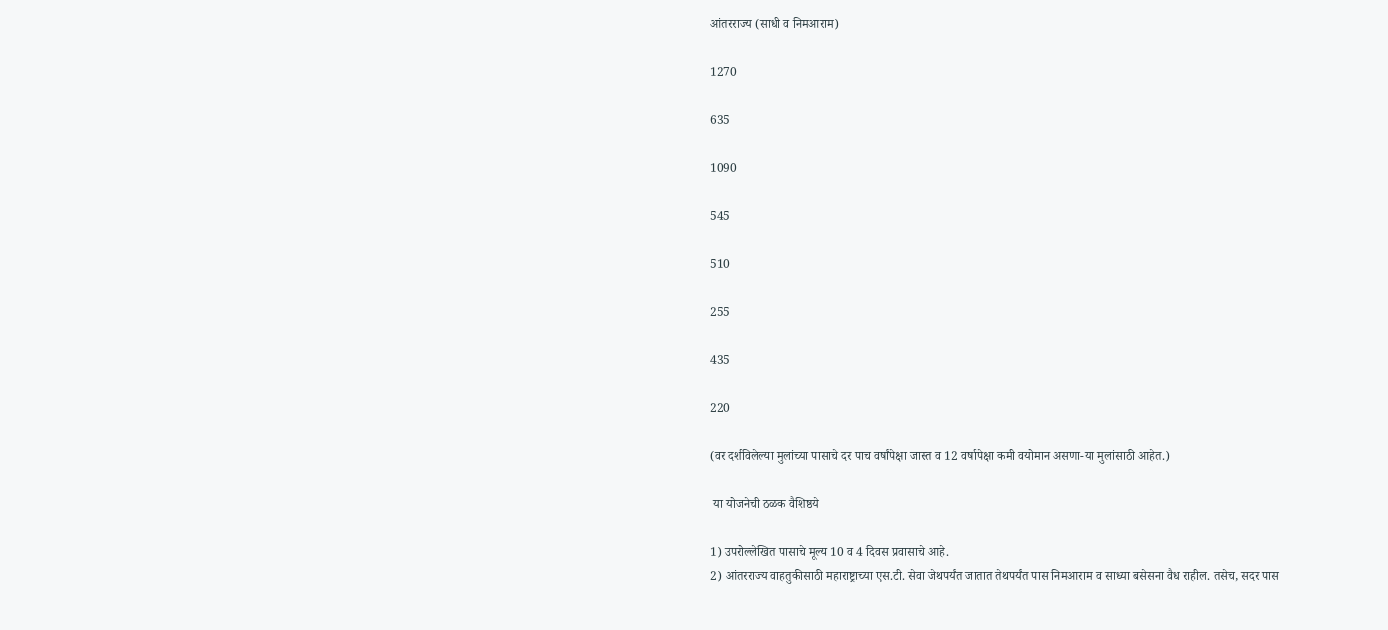आंतरराज्य (साधी व निमआराम)

1270

635

1090

545

510

255

435

220

(वर दर्शविलेल्या मुलांच्या पासाचे दर पाच वर्षांपेक्षा जास्त व 12 वर्षापेक्षा कमी वयोमान असणा-या मुलांसाठी आहेत.)

 या योजनेची ठळक वैशिष्ठये

1) उपरोल्लेखित पासाचे मूल्य 10 व 4 दिवस प्रवासाचे आहे.
2) आंतरराज्य वाहतुकीसाठी महाराष्ट्राच्या एस.टी. सेवा जेथपर्यंत जातात तेथपर्यंत पास निमआराम व साध्या बसेसना वैध राहील. तसेच, सदर पास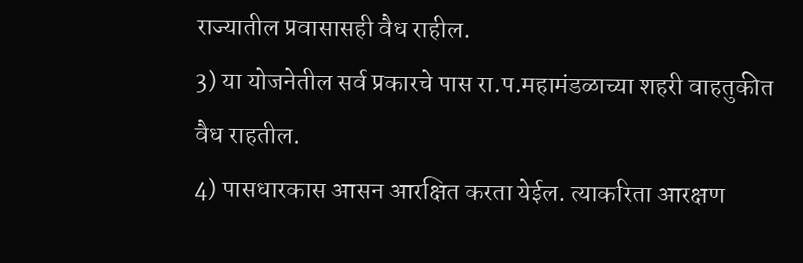राज्यातील प्रवासासही वैध राहील.
3) या योजनेतील सर्व प्रकारचे पास रा.प.महामंडळाच्या शहरी वाहतुकीत वैध राहतील.
4) पासधारकास आसन आरक्षित करता येईल. त्याकरिता आरक्षण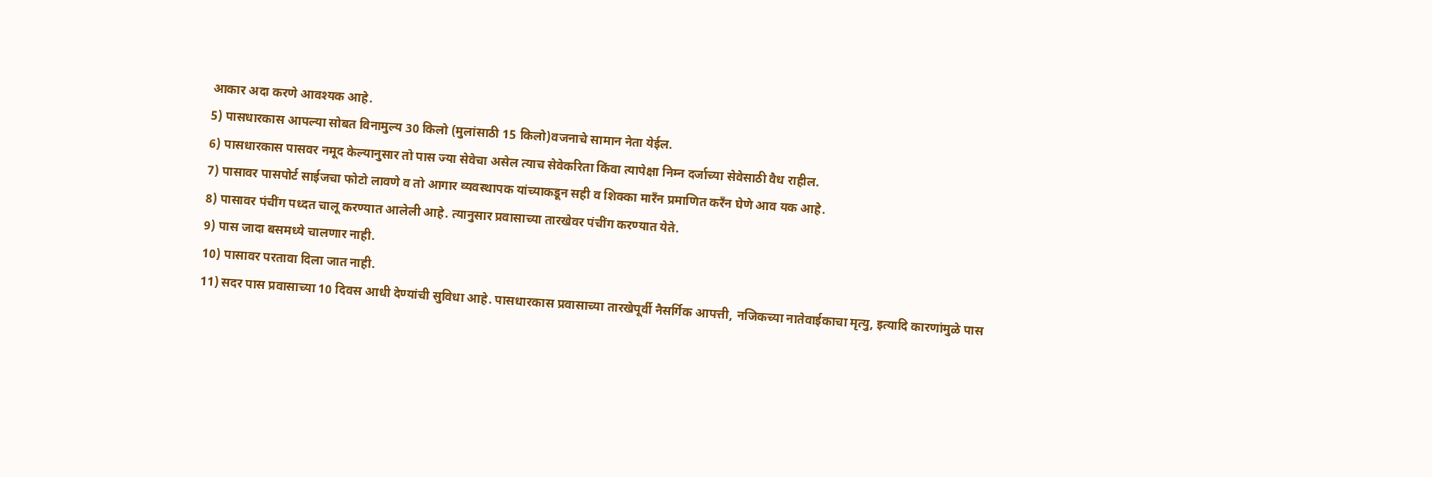आकार अदा करणे आवश्यक आहे.
5) पासधारकास आपल्या सोबत विनामुल्य 30 किलो (मुलांसाठी 15 किलो)वजनाचे सामान नेता येईल.
6) पासधारकास पासवर नमूद केल्यानुसार तो पास ज्या सेवेचा असेल त्याच सेवेकरिता किंवा त्यापेक्षा निम्न दर्जाच्या सेवेसाठी वैध राहील.
7) पासावर पासपोर्ट साईजचा फोटो लावणे व तो आगार व्यवस्थापक यांच्याकडून सही व शिक्का मारँन प्रमाणित करँन घेणे आव यक आहे.
8) पासावर पंचींग पध्दत चालू करण्यात आलेली आहे. त्यानुसार प्रवासाच्या तारखेवर पंचींग करण्यात येते.
9) पास जादा बसमध्ये चालणार नाही.
10) पासावर परतावा दिला जात नाही.
11) सदर पास प्रवासाच्या 10 दिवस आधी देण्यांची सुविधा आहे. पासधारकास प्रवासाच्या तारखेपूर्वी नैसर्गिक आपत्ती, नजिकच्या नातेवाईकाचा मृत्यु, इत्यादि कारणांमुळे पास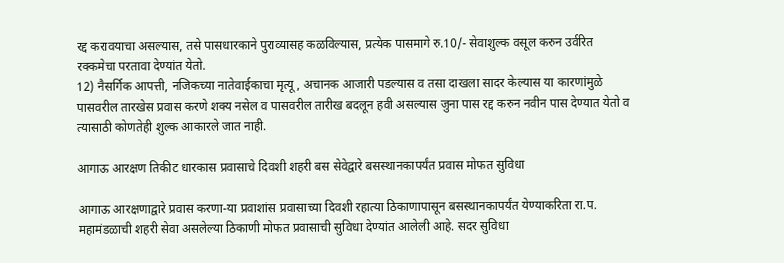रद्द करावयाचा असल्यास, तसे पासधारकाने पुराव्यासह कळविल्यास, प्रत्येक पासमागे रु.10/- सेवाशुल्क वसूल करुन उर्वरित रक्कमेचा परतावा देण्यांत येतो.
12) नैसर्गिक आपत्ती, नजिकच्या नातेवाईकाचा मृत्यू, अचानक आजारी पडल्यास व तसा दाखला सादर केल्यास या कारणांमुळे पासवरील तारखेस प्रवास करणे शक्य नसेल व पासवरील तारीख बदलून हवी असल्यास जुना पास रद्द करुन नवीन पास देण्यात येतो व त्यासाठी कोणतेही शुल्क आकारले जात नाही.

आगाऊ आरक्षण तिकीट धारकास प्रवासाचे दिवशी शहरी बस सेवेद्वारे बसस्थानकापर्यंत प्रवास मोफत सुविधा

आगाऊ आरक्षणाद्वारे प्रवास करणा-या प्रवाशांस प्रवासाच्या दिवशी रहात्या ठिकाणापासून बसस्थानकापर्यंत येण्याकरिता रा.प. महामंडळाची शहरी सेवा असलेल्या ठिकाणी मोफत प्रवासाची सुविधा देण्यांत आलेली आहे. सदर सुविधा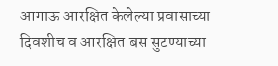आगाऊ आरक्षित केलेल्या प्रवासाच्या दिवशीच व आरक्षित बस सुटण्याच्या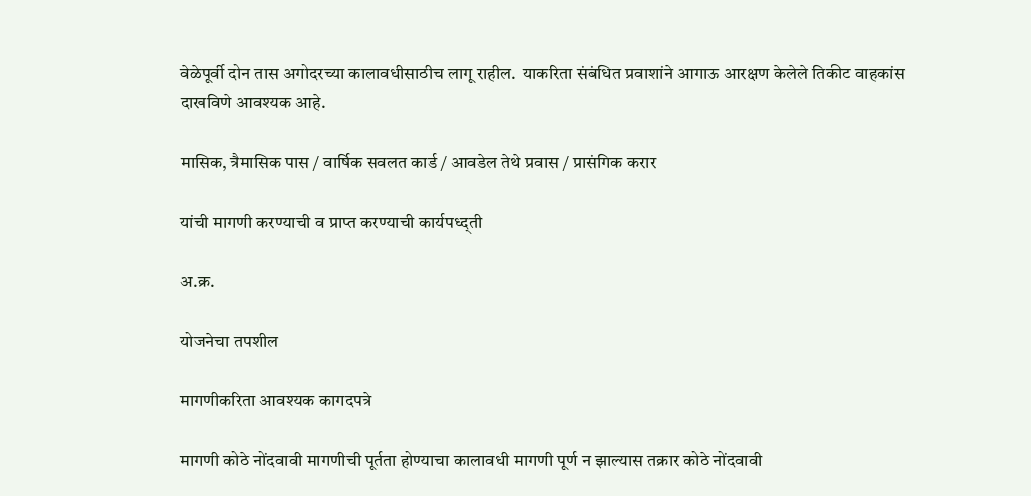वेळेपूर्वी दोन तास अगोदरच्या कालावधीसाठीच लागू राहील.  याकरिता संबंधित प्रवाशांने आगाऊ आरक्षण केलेले तिकीट वाहकांस दाखविणे आवश्यक आहे.

मासिक, त्रैमासिक पास / वार्षिक सवलत कार्ड / आवडेल तेथे प्रवास / प्रासंगिक करार

यांची मागणी करण्याची व प्राप्त करण्याची कार्यपध्द्ती

अ.क्र.

योजनेचा तपशील

मागणीकरिता आवश्यक कागदपत्रे

मागणी कोठे नोंदवावी मागणीची पूर्तता होण्याचा कालावधी मागणी पूर्ण न झाल्यास तक्रार कोठे नोंदवावी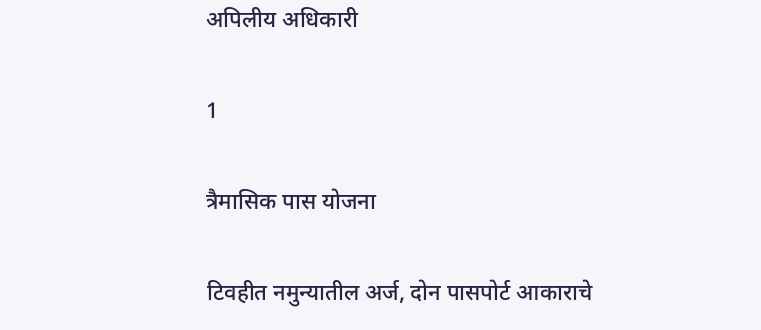अपिलीय अधिकारी

1

त्रैमासिक पास योजना

टिवहीत नमुन्यातील अर्ज, दोन पासपोर्ट आकाराचे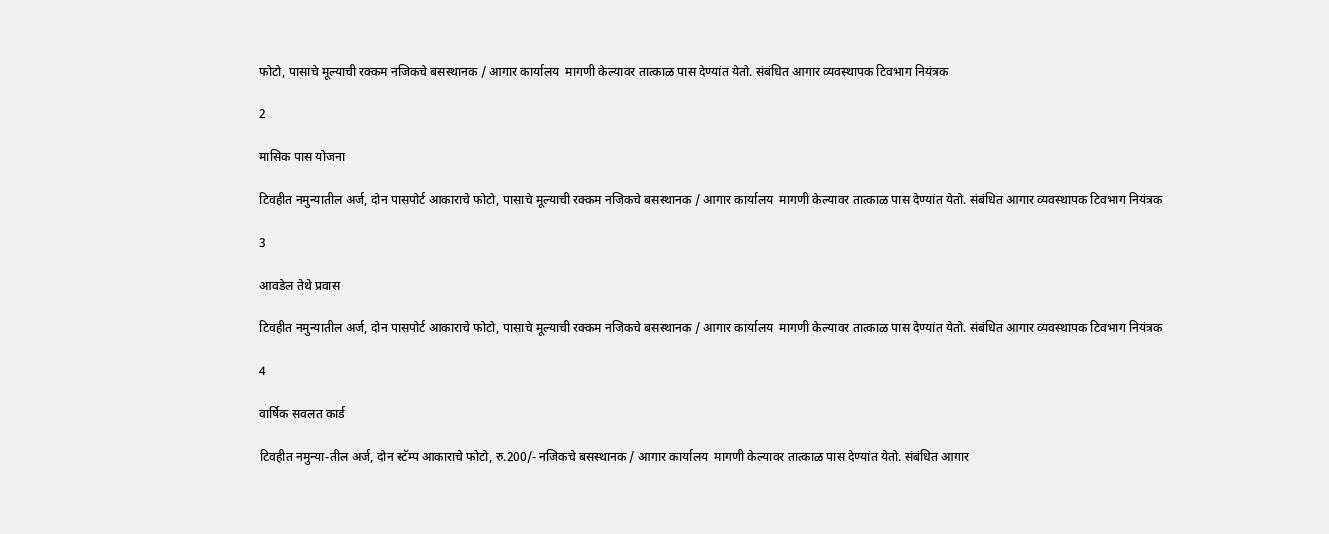फोटो, पासाचे मूल्याची रक्कम नजिकचे बसस्थानक / आगार कार्यालय  मागणी केल्यावर तात्काळ पास देण्यांत येतो. संबंधित आगार व्यवस्थापक टिवभाग नियंत्रक

2

मासिक पास योजना

टिवहीत नमुन्यातील अर्ज, दोन पासपोर्ट आकाराचे फोटो, पासाचे मूल्याची रक्कम नजिकचे बसस्थानक / आगार कार्यालय  मागणी केल्यावर तात्काळ पास देण्यांत येतो. संबंधित आगार व्यवस्थापक टिवभाग नियंत्रक

3

आवडेल तेथे प्रवास

टिवहीत नमुन्यातील अर्ज, दोन पासपोर्ट आकाराचे फोटो, पासाचे मूल्याची रक्कम नजिकचे बसस्थानक / आगार कार्यालय  मागणी केल्यावर तात्काळ पास देण्यांत येतो. संबंधित आगार व्यवस्थापक टिवभाग नियंत्रक

4

वार्षिक सवलत कार्ड

टिवहीत नमुन्या-तील अर्ज, दोन स्टॅम्प आकाराचे फोटो, रु.200/- नजिकचे बसस्थानक / आगार कार्यालय  मागणी केल्यावर तात्काळ पास देण्यांत येतो. संबंधित आगार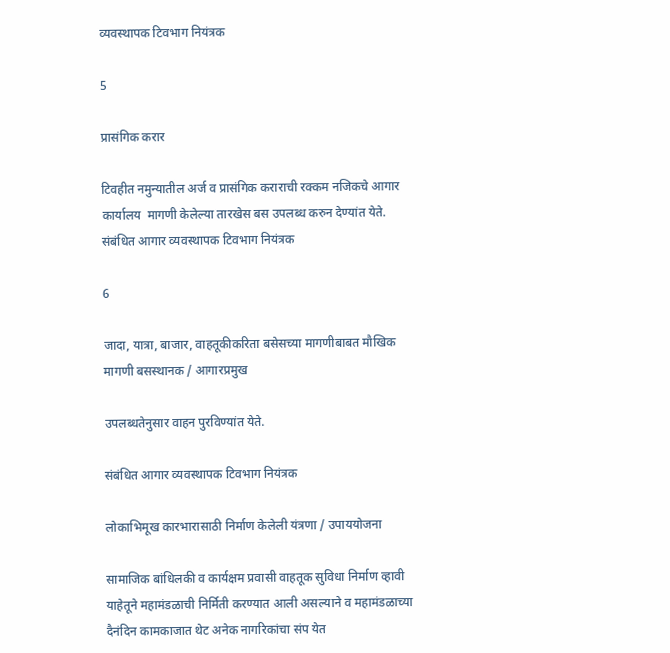व्यवस्थापक टिवभाग नियंत्रक

5

प्रासंगिक करार

टिवहीत नमुन्यातील अर्ज व प्रासंगिक कराराची रक्कम नजिकचे आगार कार्यालय  मागणी केलेल्या तारखेस बस उपलब्ध करुन देण्यांत येते. संबंधित आगार व्यवस्थापक टिवभाग नियंत्रक

6

जादा, यात्रा, बाजार, वाहतूकीकरिता बसेसच्या मागणीबाबत मौखिक मागणी बसस्थानक / आगारप्रमुख

उपलब्धतेनुसार वाहन पुरविण्यांत येते.

संबंधित आगार व्यवस्थापक टिवभाग नियंत्रक

लोकाभिमूख कारभारासाठी निर्माण केलेली यंत्रणा / उपाययोजना

सामाजिक बांधिलकी व कार्यक्षम प्रवासी वाहतूक सुविधा निर्माण व्हावी याहेतूने महामंडळाची निर्मिती करण्यात आली असल्याने व महामंडळाच्या दैनंदिन कामकाजात थेट अनेक नागरिकांचा संप येत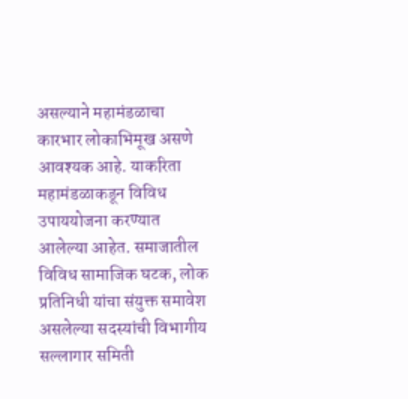असल्याने महामंडळाचा कारभार लोकाभिमूख असणे आवश्यक आहे. याकरिता महामंडळाकडून विविध उपाययोजना करण्यात आलेल्या आहेत. समाजातील विविध सामाजिक घटक, लोक प्रतिनिधी यांचा संयुक्त समावेश असलेल्या सदस्यांची विभागीय सल्लागार समिती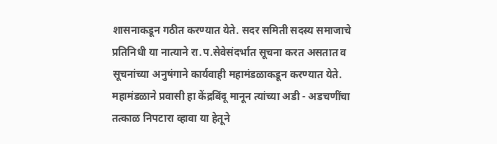शासनाकडून गठीत करण्यात येते. सदर समिती सदस्य समाजाचे प्रतिनिधी या नात्याने रा.प.सेवेसंदर्भात सूचना करत असतात व सूचनांच्या अनुषंगाने कार्यवाही महामंडळाकडून करण्यात येते. महामंडळाने प्रवासी हा केंद्रबिंदू मानून त्यांच्या अडी - अडचणींचा तत्काळ निपटारा व्हावा या हेतूने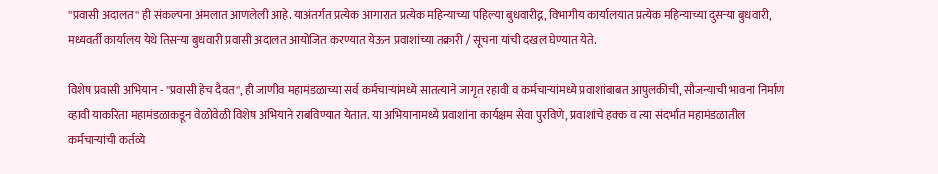''प्रवासी अदालत'' ही संकल्पना अंमलात आणलेली आहे. याअंतर्गत प्रत्येक आगारात प्रत्येक महिन्याच्या पहिल्या बुधवारीद्न, विभागीय कार्यालयात प्रत्येक महिन्याच्या दुसऱ्या बुधवारी, मध्यवर्ती कार्यालय येथे तिसऱ्या बुधवारी प्रवासी अदालत आयोजित करण्यात येऊन प्रवाशांच्या तक्रारी / सूचना यांची दखल घेण्यात येते.

विशेष प्रवासी अभियान - ''प्रवासी हेच दैवत'', ही जाणीव महामंडळाच्या सर्व कर्मचाऱ्यांमध्ये सातत्याने जागृत रहावी व कर्मचाऱ्यांमध्ये प्रवाशांबाबत आपुलकीची, सौजन्याची भावना निर्माण व्हावी याकरिता महामंडळाकडून वेळोवेळी विशेष अभियाने राबविण्यात येतात. या अभियानामध्ये प्रवाशांना कार्यक्षम सेवा पुरविणे, प्रवाशांचे हक्क व त्या संदर्भात महामंडळातील कर्मचाऱ्यांची कर्तव्ये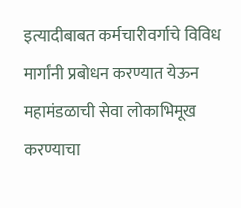इत्यादीबाबत कर्मचारीवर्गाचे विविध मार्गांनी प्रबोधन करण्यात येऊन महामंडळाची सेवा लोकाभिमूख करण्याचा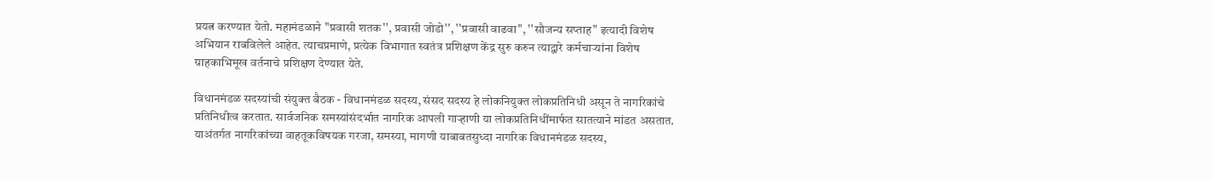प्रयत्न करण्यात येतो. महामंडळाने ''प्रवासी शतक'', प्रवासी जोडो'', ''प्रवासी वाढवा'', ''सौजन्य सप्ताह'' इत्यादी विशेष अभियान राबविलेले आहेत. त्याचप्रमाणे, प्रत्येक विभागात स्वतंत्र प्रशिक्षण केंद्र सुरु करुन त्याद्वारे कर्मचाऱ्यांना विशेष ग्राहकाभिमूख वर्तनाचे प्रशिक्षण देण्यात येते.

विधानमंडळ सदस्यांची संयुक्त बैठक - विधानमंडळ सदस्य, संसद सदस्य हे लोकनियुक्त लोकप्रतिनिधी असून ते नागरिकांचे प्रतिनिधीत्व करतात. सार्वजनिक समस्यांसंदर्भात नागरिक आपली गाऱ्हाणी या लोकप्रतिनिधींमार्फत सातत्याने मांडत असतात. याअंतर्गत नागरिकांच्या वाहतूकविषयक गरजा, समस्या, मागणी याबाबतसुध्दा नागरिक विधानमंडळ सदस्य,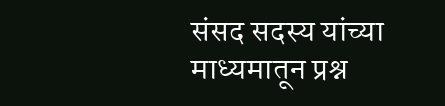संसद सदस्य यांच्या माध्यमातून प्रश्न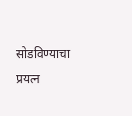सोडविण्याचा प्रयत्न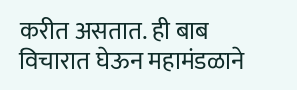करीत असतात. ही बाब विचारात घेऊन महामंडळाने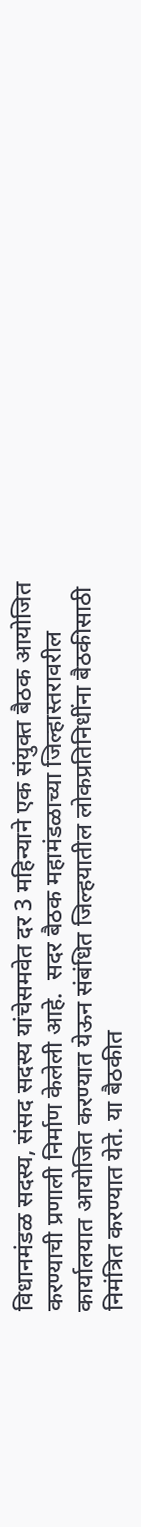विधानमंडळ सदस्य, संसद सदस्य यांचेसमवेत दर 3 महिन्याने एक संयुक्त बैठक आयोजित करण्याची प्रणाली निर्माण केलेली आहे.  सदर बैठक महामंडळाच्या जिल्हास्तरावरील कार्यालयात आयोजित करण्यात येऊन संबंधित जिल्हयातील लोकप्रतिनिधींना बैठकीसाठी निमंत्रित करण्यात येते. या बैठकीत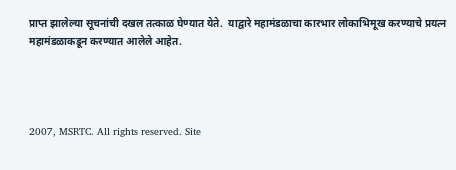प्राप्त झालेल्या सूचनांची दखल तत्काळ घेण्यात येते.  याद्वारे महामंडळाचा कारभार लोकाभिमूख करण्याचे प्रयत्न महामंडळाकडून करण्यात आलेले आहेत.




2007, MSRTC. All rights reserved. Site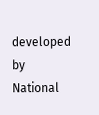developed by National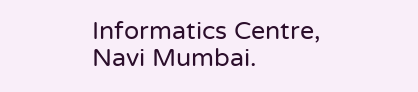Informatics Centre, Navi Mumbai.